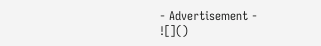- Advertisement -
![]()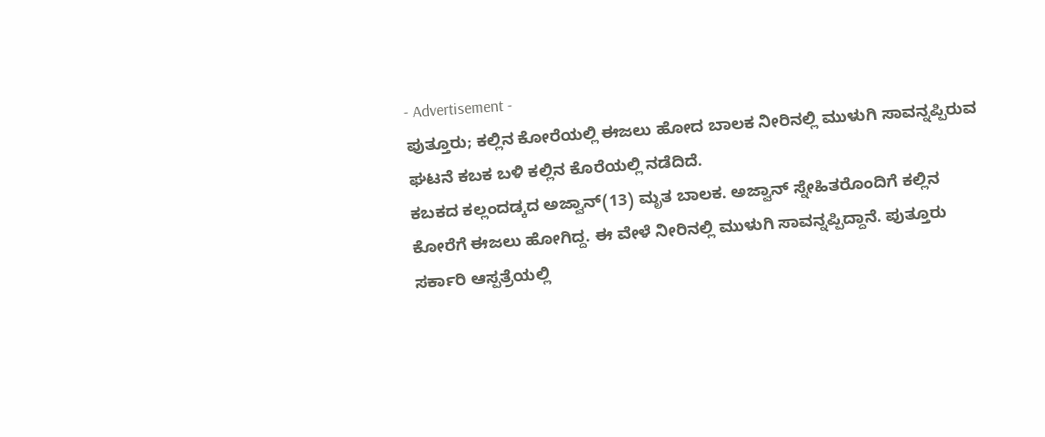- Advertisement -
ಪುತ್ತೂರು; ಕಲ್ಲಿನ ಕೋರೆಯಲ್ಲಿ ಈಜಲು ಹೋದ ಬಾಲಕ ನೀರಿನಲ್ಲಿ ಮುಳುಗಿ ಸಾವನ್ನಪ್ಪಿರುವ ಘಟನೆ ಕಬಕ ಬಳಿ ಕಲ್ಲಿನ ಕೊರೆಯಲ್ಲಿ ನಡೆದಿದೆ.
ಕಬಕದ ಕಲ್ಲಂದಡ್ಕದ ಅಜ್ವಾನ್(13) ಮೃತ ಬಾಲಕ. ಅಜ್ವಾನ್ ಸ್ನೇಹಿತರೊಂದಿಗೆ ಕಲ್ಲಿನ ಕೋರೆಗೆ ಈಜಲು ಹೋಗಿದ್ದ. ಈ ವೇಳೆ ನೀರಿನಲ್ಲಿ ಮುಳುಗಿ ಸಾವನ್ನಪ್ಪಿದ್ದಾನೆ. ಪುತ್ತೂರು ಸರ್ಕಾರಿ ಆಸ್ಪತ್ರೆಯಲ್ಲಿ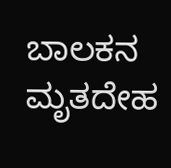ಬಾಲಕನ ಮೃತದೇಹ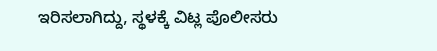ಇರಿಸಲಾಗಿದ್ದು, ಸ್ಥಳಕ್ಕೆ ವಿಟ್ಲ ಪೊಲೀಸರು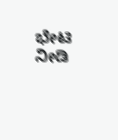ಭೇಟಿ ನೀಡಿ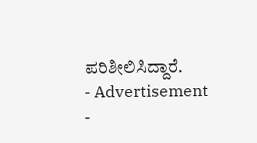ಪರಿಶೀಲಿಸಿದ್ದಾರೆ.
- Advertisement -